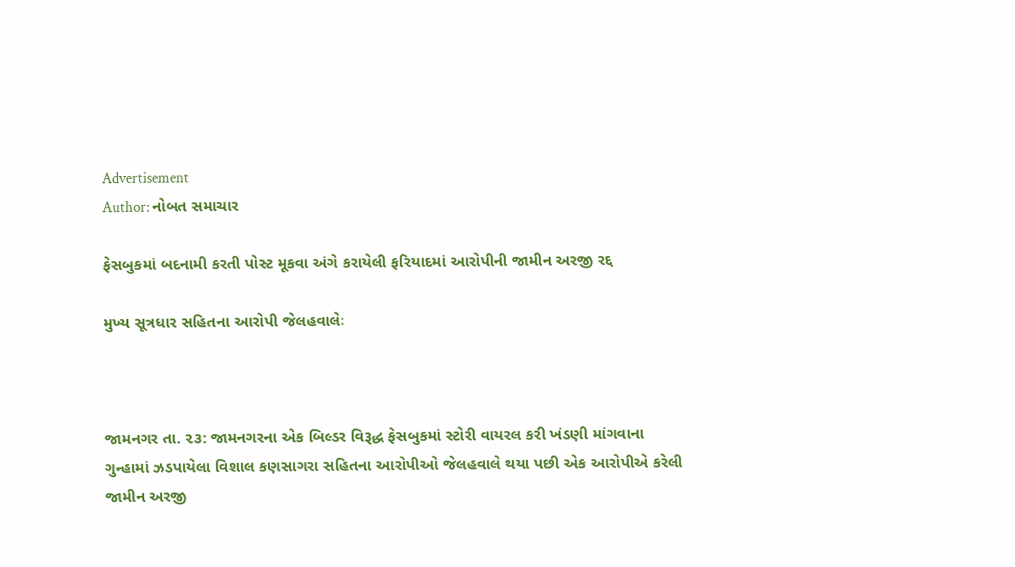Advertisement
Author: નોબત સમાચાર

ફેસબુકમાં બદનામી કરતી પોસ્ટ મૂકવા અંગે કરાયેલી ફરિયાદમાં આરોપીની જામીન અરજી રદ્દ

મુખ્ય સૂત્રધાર સહિતના આરોપી જેલહવાલેઃ



જામનગર તા. ૨૩: જામનગરના એક બિલ્ડર વિરૂદ્ધ ફેસબુકમાં સ્ટોરી વાયરલ કરી ખંડણી માંગવાના ગુન્હામાં ઝડપાયેલા વિશાલ કણસાગરા સહિતના આરોપીઓ જેલહવાલે થયા પછી એક આરોપીએ કરેલી જામીન અરજી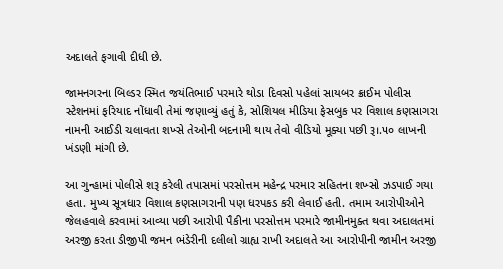અદાલતે ફગાવી દીધી છે.

જામનગરના બિલ્ડર સ્મિત જયંતિભાઈ પરમારે થોડા દિવસો પહેલાં સાયબર ક્રાઈમ પોલીસ સ્ટેશનમાં ફરિયાદ નોંધાવી તેમાં જણાવ્યું હતું કે, સોશિયલ મીડિયા ફેસબુક પર વિશાલ કણસાગરા નામની આઈડી ચલાવતા શખ્સે તેઓની બદનામી થાય તેવો વીડિયો મૂક્યા પછી રૂ।.૫૦ લાખની ખંડણી માંગી છે.

આ ગુન્હામાં પોલીસે શરૂ કરેલી તપાસમાં પરસોત્તમ મહેન્દ્ર પરમાર સહિતના શખ્સો ઝડપાઈ ગયા હતા. મુખ્ય સૂત્રધાર વિશાલ કણસાગરાની પણ ધરપકડ કરી લેવાઈ હતી. તમામ આરોપીઓને જેલહવાલે કરવામાં આવ્યા પછી આરોપી પૈકીના પરસોત્તમ પરમારે જામીનમુક્ત થવા અદાલતમાં અરજી કરતા ડીજીપી જમન ભંડેરીની દલીલો ગ્રાહ્ય રાખી અદાલતે આ આરોપીની જામીન અરજી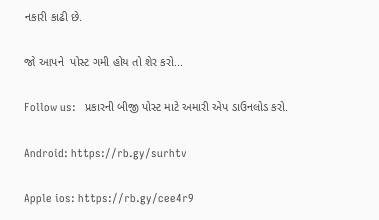નકારી કાઢી છે.

જો આપને  પોસ્ટ ગમી હોય તો શેર કરો...

Follow us:   પ્રકારની બીજી પોસ્ટ માટે અમારી એપ ડાઉનલોડ કરો.

Android: https://rb.gy/surhtv

Apple ios: https://rb.gy/cee4r9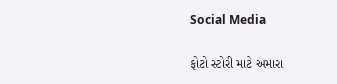Social Media

ફોટો સ્ટોરી માટે અમારા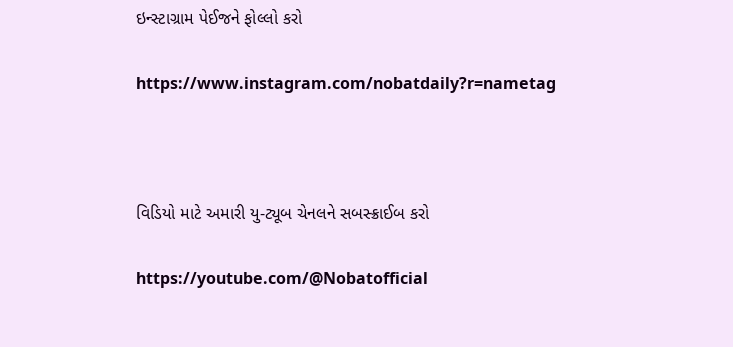ઇન્સ્ટાગ્રામ પેઈજને ફોલ્લો કરો

https://www.instagram.com/nobatdaily?r=nametag



વિડિયો માટે અમારી યુ-ટ્યૂબ ચેનલને સબસ્ક્રાઈબ કરો

https://youtube.com/@Nobatofficial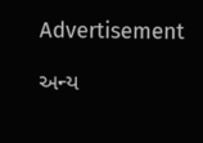Advertisement

અન્ય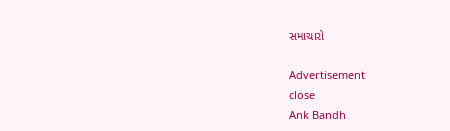સમાચારો

Advertisement
close
Ank Bandh